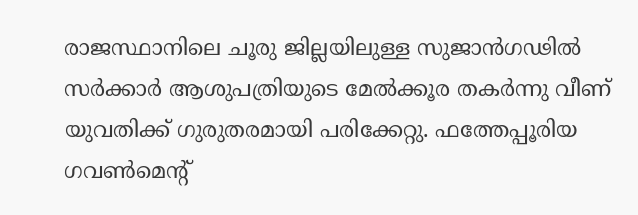രാജസ്ഥാനിലെ ചൂരു ജില്ലയിലുള്ള സുജാൻഗഢിൽ സർക്കാർ ആശുപത്രിയുടെ മേൽക്കൂര തകർന്നു വീണ് യുവതിക്ക് ഗുരുതരമായി പരിക്കേറ്റു. ഫത്തേപ്പൂരിയ ഗവൺമെന്റ്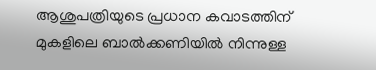ആശുപത്രിയുടെ പ്രധാന കവാടത്തിന് മുകളിലെ ബാൽക്കണിയിൽ നിന്നുള്ള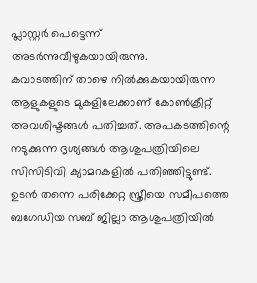പ്ലാസ്റ്റർ പെട്ടെന്ന് അടർന്നുവീഴുകയായിരുന്നു.
കവാടത്തിന് താഴെ നിൽക്കുകയായിരുന്ന ആളുകളുടെ മുകളിലേക്കാണ് കോൺക്രീറ്റ് അവശിഷ്ടങ്ങൾ പതിച്ചത്. അപകടത്തിന്റെ നടുക്കുന്ന ദൃശ്യങ്ങൾ ആശുപത്രിയിലെ സിസിടിവി ക്യാമറകളിൽ പതിഞ്ഞിട്ടുണ്ട്. ഉടൻ തന്നെ പരിക്കേറ്റ സ്ത്രീയെ സമീപത്തെ ബഗേഡിയ സബ് ജില്ലാ ആശുപത്രിയിൽ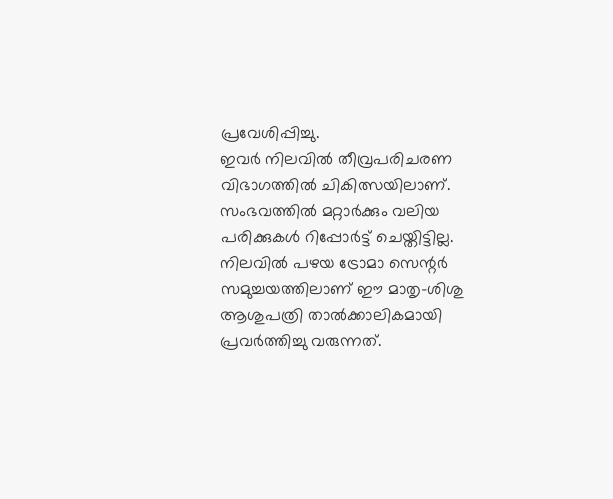പ്രവേശിപ്പിച്ചു.
ഇവർ നിലവിൽ തീവ്രപരിചരണ വിഭാഗത്തിൽ ചികിത്സയിലാണ്. സംഭവത്തിൽ മറ്റാർക്കും വലിയ പരിക്കുകൾ റിപ്പോർട്ട് ചെയ്തിട്ടില്ല. നിലവിൽ പഴയ ട്രോമാ സെന്റർ സമുച്ചയത്തിലാണ് ഈ മാതൃ-ശിശു ആശുപത്രി താൽക്കാലികമായി പ്രവർത്തിച്ചു വരുന്നത്.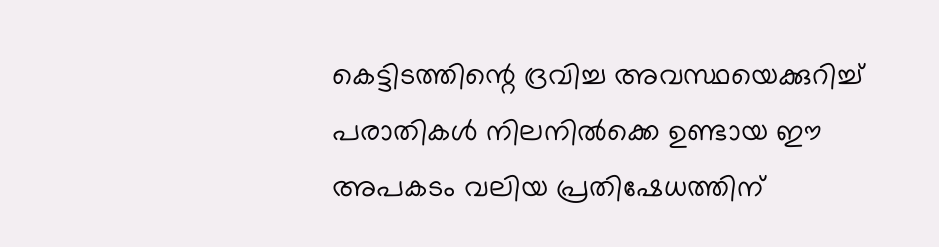കെട്ടിടത്തിന്റെ ദ്രവിച്ച അവസ്ഥയെക്കുറിച്ച് പരാതികൾ നിലനിൽക്കെ ഉണ്ടായ ഈ അപകടം വലിയ പ്രതിഷേധത്തിന്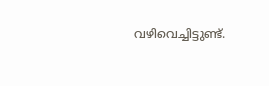വഴിവെച്ചിട്ടുണ്ട്.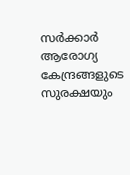സർക്കാർ ആരോഗ്യ കേന്ദ്രങ്ങളുടെ സുരക്ഷയും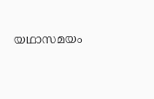യഥാസമയം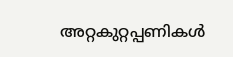അറ്റകുറ്റപ്പണികൾ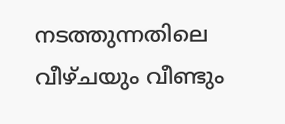നടത്തുന്നതിലെ വീഴ്ചയും വീണ്ടും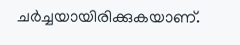ചർച്ചയായിരിക്കുകയാണ്.